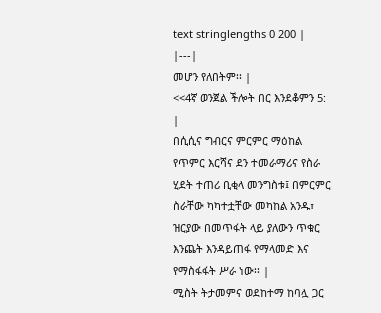text stringlengths 0 200 |
|---|
መሆን የለበትም፡፡ |
<<4ኛ ወንጀል ችሎት በር እንደቆምን 5: |
በሲሲና ግብርና ምርምር ማዕከል የጥምር እርሻና ደን ተመራማሪና የስራ ሂደት ተጠሪ ቢቂላ መንግስቱ፤ በምርምር ስራቸው ካካተቷቸው መካከል አንዱ፣ ዝርያው በመጥፋት ላይ ያለውን ጥቁር እንጨት እንዳይጠፋ የማላመድ እና የማስፋፋት ሥራ ነው፡፡ |
ሚስት ትታመምና ወደከተማ ከባሏ ጋር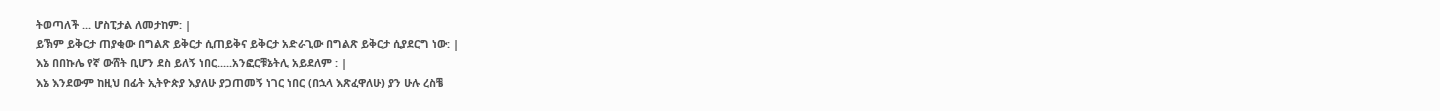ትወጣለች ... ሆስፒታል ለመታከም: |
ይኽም ይቅርታ ጠያቂው በግልጽ ይቅርታ ሲጠይቅና ይቅርታ አድራጊው በግልጽ ይቅርታ ሲያደርግ ነው: |
እኔ በበኩሌ የኛ ውሸት ቢሆን ደስ ይለኝ ነበር.....አንፎርቹኔትሊ አይደለም : |
እኔ እንደውም ከዚህ በፊት ኢትዮጵያ እያለሁ ያጋጠመኝ ነገር ነበር (በኋላ እጽፈዋለሁ) ያን ሁሉ ረስቼ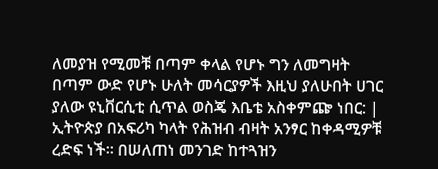ለመያዝ የሚመቹ በጣም ቀላል የሆኑ ግን ለመግዛት በጣም ውድ የሆኑ ሁለት መሳርያዎች እዚህ ያለሁበት ሀገር ያለው ዩኒቨርሲቲ ሲጥል ወስጄ እቤቴ አስቀምጬ ነበር: |
ኢትዮጵያ በአፍሪካ ካላት የሕዝብ ብዛት አንፃር ከቀዳሚዎቹ ረድፍ ነች። በሠለጠነ መንገድ ከተጓዝን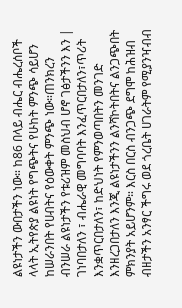ልዩነታችን ውበታችን ነው። ከ86 በላይ ብሔር ብሔረሰቦች ላላት ኢትየጵያ ልዩነት የግጭትና የሁከት ምንጭ ሳይሆን ከሠራንበት የሀብትና የዕውቀት ምንጭ ነው።ጠንክረን ብንሠራ ልዩነታችን የቱሪዝም መስህብ ሆኖ ገፅታችንን እን |
ገነባበታለን ፣ ብሔራዊ መግባባት እንፈጥርበታለን፣ጥሪት እንቋጥርበታለን፣ ከድህነት የምንወጣበትን መንገድ እንዘረጋበታለን እንጂ ልዩነታችንን ልንሻኮትበትና ልንጋጭበት ምክንያት አይሆንም። እርስ በርስ ብንጋጭ ደግሞ ከሕዝብ ብዘታችን አንፃር ችግሩ ወደ ጎረቤት ሀገራትም የሚያንዣብብ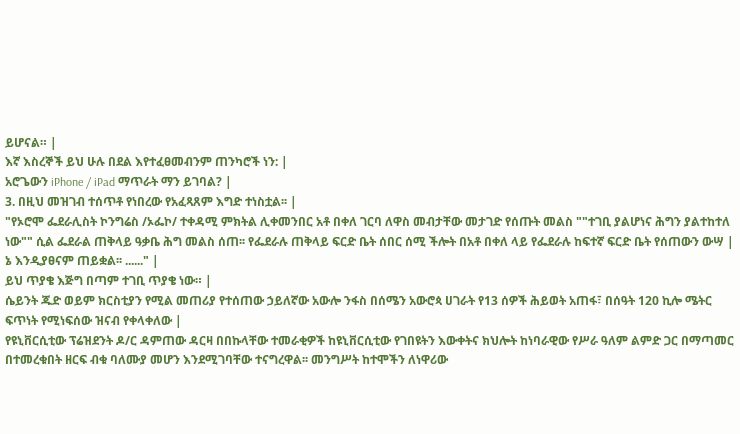ይሆናል። |
እኛ እስረኞች ይህ ሁሉ በደል እየተፈፀመብንም ጠንካሮች ነን: |
አሮጌውን iPhone / iPad ማጥራት ማን ይገባል? |
3. በዚህ መዝገብ ተሰጥቶ የነበረው የአፈጻጸም እግድ ተነስቷል፡፡ |
"የኦሮሞ ፌደራሊስት ኮንግሬስ /ኦፌኮ/ ተቀዳሚ ምክትል ሊቀመንበር አቶ በቀለ ገርባ ለዋስ መብታቸው መታገድ የሰጡት መልስ ""ተገቢ ያልሆነና ሕግን ያልተከተለ ነው"" ሲል ፌደራል ጠቅላይ ዓቃቤ ሕግ መልስ ሰጠ፡፡ የፌደራሉ ጠቅላይ ፍርድ ቤት ሰበር ሰሚ ችሎት በአቶ በቀለ ላይ የፌደራሉ ከፍተኛ ፍርድ ቤት የሰጠውን ውሣ |
ኔ እንዲያፀናም ጠይቋል፡፡ ......" |
ይህ ጥያቄ እጅግ በጣም ተገቢ ጥያቄ ነው። |
ሴይንት ጁድ ወይም ክርስቲያን የሚል መጠሪያ የተሰጠው ኃይለኛው አውሎ ንፋስ በሰሜን አውሮጳ ሀገራት የ13 ሰዎች ሕይወት አጠፋ፣ በሰዓት 120 ኪሎ ሜትር ፍጥነት የሚነፍሰው ዝናብ የቀላቀለው |
የዩኒቨርሲቲው ፕሬዝደንት ዶ/ር ዳምጠው ዳርዛ በበኩላቸው ተመራቂዎች ከዩኒቨርሲቲው የገበዩትን እውቀትና ክህሎት ከነባራዊው የሥራ ዓለም ልምድ ጋር በማጣመር በተመረቁበት ዘርፍ ብቁ ባለሙያ መሆን እንደሚገባቸው ተናግረዋል፡፡ መንግሥት ከተሞችን ለነዋሪው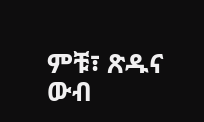ምቹ፣ ጽዱና ውብ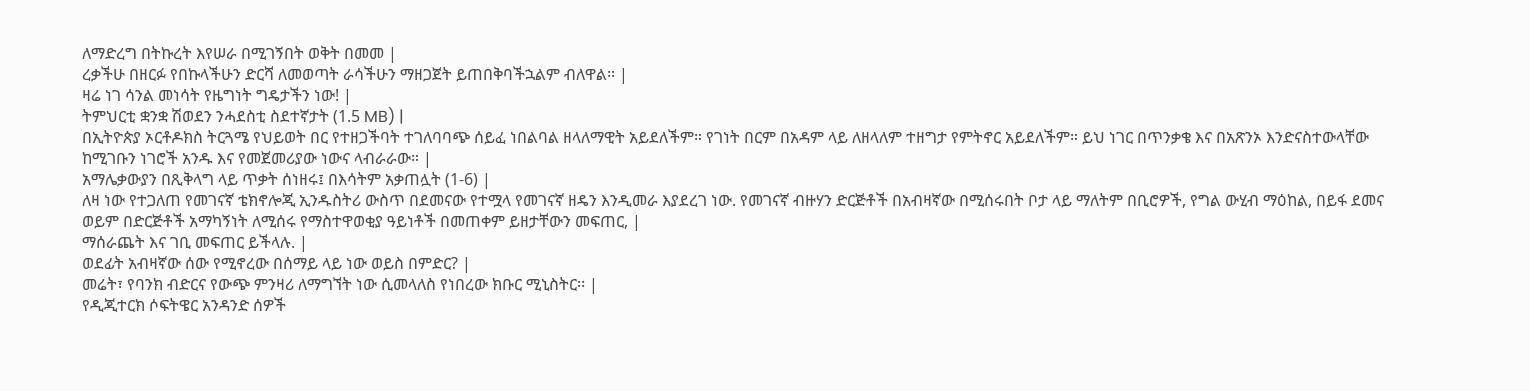ለማድረግ በትኩረት እየሠራ በሚገኝበት ወቅት በመመ |
ረቃችሁ በዘርፉ የበኩላችሁን ድርሻ ለመወጣት ራሳችሁን ማዘጋጀት ይጠበቅባችኋልም ብለዋል፡፡ |
ዛሬ ነገ ሳንል መነሳት የዜግነት ግዴታችን ነው! |
ትምህርቲ ቋንቋ ሽወደን ንሓደስቲ ስደተኛታት (1.5 MB) |
በኢትዮጵያ ኦርቶዶክስ ትርጓሜ የህይወት በር የተዘጋችባት ተገለባባጭ ሰይፈ ነበልባል ዘላለማዊት አይደለችም። የገነት በርም በአዳም ላይ ለዘላለም ተዘግታ የምትኖር አይደለችም። ይህ ነገር በጥንቃቄ እና በአጽንኦ እንድናስተውላቸው ከሚገቡን ነገሮች አንዱ እና የመጀመሪያው ነውና ላብራራው። |
አማሌቃውያን በጺቅላግ ላይ ጥቃት ሰነዘሩ፤ በእሳትም አቃጠሏት (1-6) |
ለዛ ነው የተጋለጠ የመገናኛ ቴክኖሎጂ ኢንዱስትሪ ውስጥ በደመናው የተሟላ የመገናኛ ዘዴን እንዲመራ እያደረገ ነው. የመገናኛ ብዙሃን ድርጅቶች በአብዛኛው በሚሰሩበት ቦታ ላይ ማለትም በቢሮዎች, የግል ውሂብ ማዕከል, በይፋ ደመና ወይም በድርጅቶች አማካኝነት ለሚሰሩ የማስተዋወቂያ ዓይነቶች በመጠቀም ይዘታቸውን መፍጠር, |
ማሰራጨት እና ገቢ መፍጠር ይችላሉ. |
ወደፊት አብዛኛው ሰው የሚኖረው በሰማይ ላይ ነው ወይስ በምድር? |
መሬት፣ የባንክ ብድርና የውጭ ምንዛሪ ለማግኘት ነው ሲመላለስ የነበረው ክቡር ሚኒስትር፡፡ |
የዲጂተርክ ሶፍትዌር አንዳንድ ሰዎች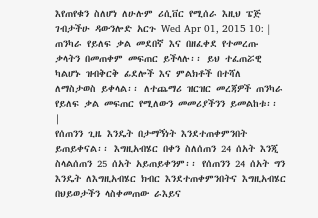እየጠየቁን ስለሆነ ለሁሉም ሪሲቨር የሚሰራ እዚህ ፔጅ ገብታችሁ ዳውንሎድ አርጉ Wed Apr 01, 2015 10: |
ጠንካራ የይለፍ ቃል መደበኛ እና በዘፈቀደ የተመረጡ ቃላትን በመጠቀም መፍጠር ይችላሉ፡፡ ይህ ተፈጠሯዊ ካልሆኑ ዝብቅርቅ ፊደሎች እና ምልክቶች በተሻለ ለማስታወስ ይቀላል፡፡ ለተጨማሪ ዝርዝር መረጃዎች ጠንካራ የይለፍ ቃል መፍጠር የሚለውን መመሪያችንን ይመልከቱ፡፡ |
የሰጠንን ጊዜ እንዴት በታማኝነት እንደተጠቀምንበት ይጠይቀናል፡፡ እግዚአብሄር በቀን ስለሰጠን 24 ሰአት እንጂ ስላልሰጠን 25 ሰአት አይጠይቀንም፡፡ የሰጠንን 24 ሰአት ግን እንዴት ለእግዚአብሄር ክብር እንደተጠቀምንበትና እግዚአብሄር በህይወታችን ላስቀመጠው ራእይና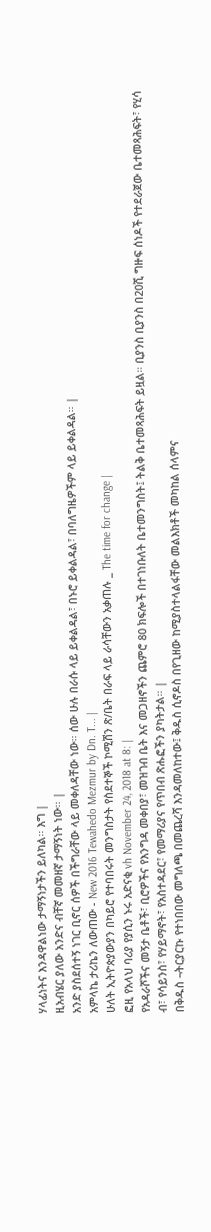ሃላፊነትና እንዳዋልነው ታማኝነታችን ይለካል፡፡ እግ |
ዚአብሄር ያለው አንድና ብቸኛ መመዘኛ ታማኝነት ነው፡፡ |
አንድ ያስደሰተኝ ነገር ቢኖር ሰዎች በችግራቸው ላይ መቀለዳቸው ነው። ሰው ሁሉ በራሱ ላይ ይቀልዳል፣ በኑሮ ይቀልዳል፣ በባለግዜዎችም ላይ ይቀልዳል። |
አምላኬ ታሪኬን ለውጠው - New 2016 Tewahedo Mezmur by Dn. T... |
ሁለት ኢትዮጵያውያን በካይሮ የተባበሩት መንግስታት የስደተኞች ኮሚሽን ጽ/ቤት በራፍ ላይ ራሳቸውን አቃጠሉ _ The time for change |
ፎዚ የአላህ ባሪያ የያሲን ኑሩ አድናቂ vh November 24, 2018 at 8: |
የአዳራሾችና መኝታ ቤቶች፣ ቢሮዎችና የእንግዳ መቀበያ፣ መዝገብ ቤት እና መጋዘኖችን ጨምሮ 80 ክፍሎች በተገነቡለት ቤተመንግስት፤ ትልቅ ቤተመጻሕፍት ይዟል። ቢያንስ ቢያንስ በ20ሺ ግዙፍ ሰነዶች የተደራጀው ቤተመጻሕፍት፣ የሂሳ ብ፣ የሳይንስ፣ የሃይማኖት፣ የአስተዳደር፣ የመማሪያና የጥበብ ጽሑፎችን ያካትታል። |
በቅዱስ ¬ትርያርኩ የተነበበው መግለጫ በመጨረሻ እንዳመለከተው፤ ቅዱስ ሲኖዶስ በየጊዘው ከሚያስተላልፋቸው መልእክቶች መካከል ሰላምና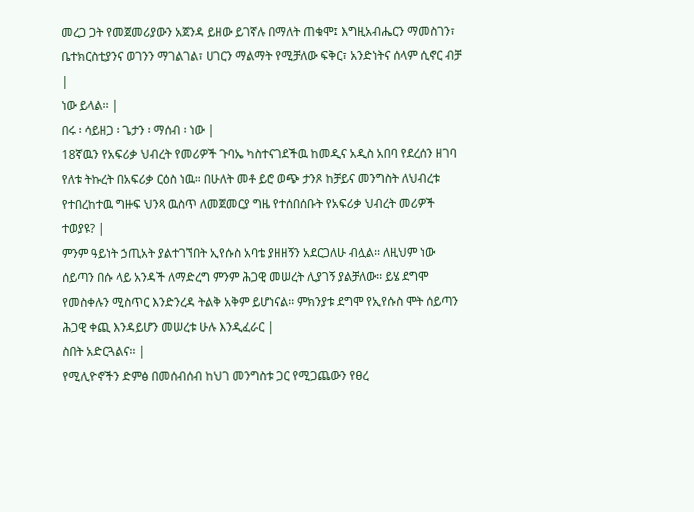መረጋ ጋት የመጀመሪያውን አጀንዳ ይዘው ይገኛሉ በማለት ጠቁሞ፤ እግዚአብሔርን ማመስገን፣ ቤተክርስቲያንና ወገንን ማገልገል፣ ሀገርን ማልማት የሚቻለው ፍቅር፣ አንድነትና ሰላም ሲኖር ብቻ |
ነው ይላል፡፡ |
በሩ ፡ ሳይዘጋ ፡ ጌታን ፡ ማሰብ ፡ ነው |
18ኛዉን የአፍሪቃ ህብረት የመሪዎች ጉባኤ ካስተናገደችዉ ከመዲና አዲስ አበባ የደረሰን ዘገባ የለቱ ትኩረት በአፍሪቃ ርዕስ ነዉ። በሁለት መቶ ይሮ ወጭ ታንጾ ከቻይና መንግስት ለህብረቱ የተበረከተዉ ግዙፍ ህንጻ ዉስጥ ለመጀመርያ ግዜ የተሰበሰቡት የአፍሪቃ ህብረት መሪዎች ተወያዩ? |
ምንም ዓይነት ኃጢአት ያልተገኘበት ኢየሱስ አባቴ ያዘዘኝን አደርጋለሁ ብሏል፡፡ ለዚህም ነው ሰይጣን በሱ ላይ አንዳች ለማድረግ ምንም ሕጋዊ መሠረት ሊያገኝ ያልቻለው፡፡ ይሄ ደግሞ የመስቀሉን ሚስጥር እንድንረዳ ትልቅ አቅም ይሆነናል፡፡ ምክንያቱ ደግሞ የኢየሱስ ሞት ሰይጣን ሕጋዊ ቀጪ እንዳይሆን መሠረቱ ሁሉ እንዲፈራር |
ስበት አድርጓልና፡፡ |
የሚሊዮኖችን ድምፅ በመሰብሰብ ከህገ መንግስቱ ጋር የሚጋጨውን የፀረ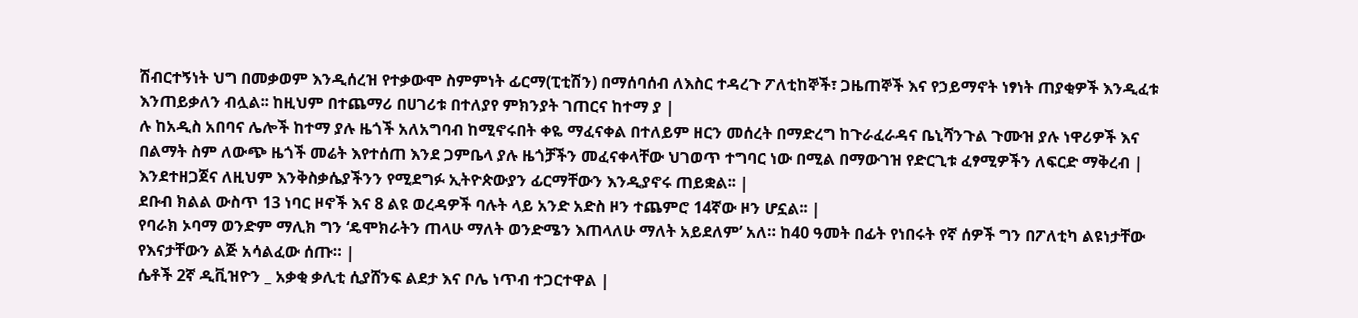ሽብርተኝነት ህግ በመቃወም እንዲሰረዝ የተቃውሞ ስምምነት ፊርማ(ፒቲሽን) በማሰባሰብ ለእስር ተዳረጉ ፖለቲከኞች፣ ጋዜጠኞች እና የኃይማኖት ነፃነት ጠያቂዎች እንዲፈቱ እንጠይቃለን ብሏል፡፡ ከዚህም በተጨማሪ በሀገሪቱ በተለያየ ምክንያት ገጠርና ከተማ ያ |
ሉ ከአዲስ አበባና ሌሎች ከተማ ያሉ ዜጎች አለአግባብ ከሚኖሩበት ቀዬ ማፈናቀል በተለይም ዘርን መሰረት በማድረግ ከጉራፈራዳና ቤኒሻንጉል ጉሙዝ ያሉ ነዋሪዎች እና በልማት ስም ለውጭ ዜጎች መሬት እየተሰጠ እንደ ጋምቤላ ያሉ ዜጎቻችን መፈናቀላቸው ህገወጥ ተግባር ነው በሚል በማውገዝ የድርጊቱ ፈፃሚዎችን ለፍርድ ማቅረብ |
እንደተዘጋጀና ለዚህም እንቅስቃሴያችንን የሚደግፉ ኢትዮጵውያን ፊርማቸውን እንዲያኖሩ ጠይቋል፡፡ |
ደቡብ ክልል ውስጥ 13 ነባር ዞኖች እና 8 ልዩ ወረዳዎች ባሉት ላይ አንድ አድስ ዞን ተጨምሮ 14ኛው ዞን ሆኗል፡፡ |
የባራክ ኦባማ ወንድም ማሊክ ግን ‘ዴሞክራትን ጠላሁ ማለት ወንድሜን እጠላለሁ ማለት አይደለም’ አለ። ከ40 ዓመት በፊት የነበሩት የኛ ሰዎች ግን በፖለቲካ ልዩነታቸው የእናታቸውን ልጅ አሳልፈው ሰጡ። |
ሴቶች 2ኛ ዲቪዝዮን _ አቃቂ ቃሊቲ ሲያሸንፍ ልደታ እና ቦሌ ነጥብ ተጋርተዋል |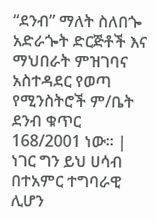“ደንብ” ማለት ስለበጐ አድራጐት ድርጅቶች እና ማህበራት ምዝገባና አስተዳደር የወጣ የሚንስትሮች ም/ቤት ደንብ ቁጥር 168/2001 ነው፡፡ |
ነገር ግን ይህ ሀሳብ በተአምር ተግባራዊ ሊሆን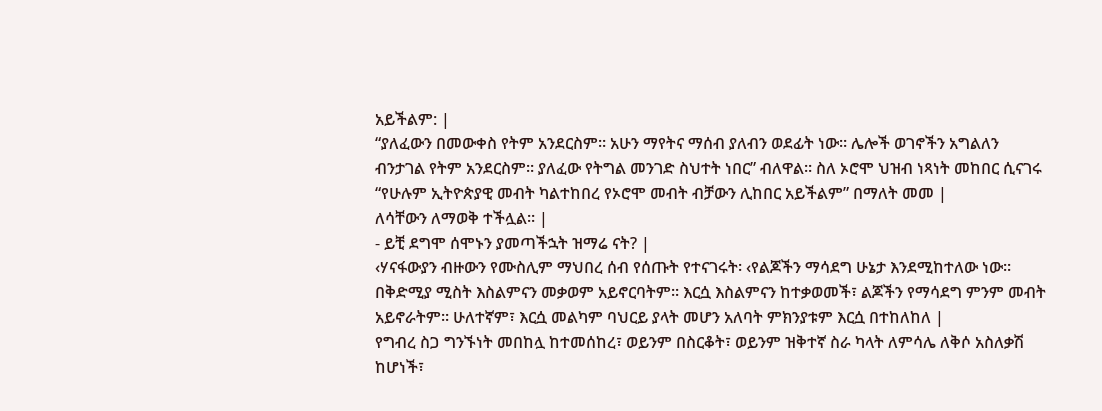አይችልም: |
“ያለፈውን በመውቀስ የትም አንደርስም። አሁን ማየትና ማሰብ ያለብን ወደፊት ነው። ሌሎች ወገኖችን አግልለን ብንታገል የትም አንደርስም። ያለፈው የትግል መንገድ ስህተት ነበር” ብለዋል። ስለ ኦሮሞ ህዝብ ነጻነት መከበር ሲናገሩ “የሁሉም ኢትዮጵያዊ መብት ካልተከበረ የኦሮሞ መብት ብቻውን ሊከበር አይችልም” በማለት መመ |
ለሳቸውን ለማወቅ ተችሏል። |
- ይቺ ደግሞ ሰሞኑን ያመጣችኋት ዝማሬ ናት? |
‹ሃናፋውያን ብዙውን የሙስሊም ማህበረ ሰብ የሰጡት የተናገሩት፡ ‹የልጆችን ማሳደግ ሁኔታ እንደሚከተለው ነው፡፡ በቅድሚያ ሚስት እስልምናን መቃወም አይኖርባትም፡፡ እርሷ እስልምናን ከተቃወመች፣ ልጆችን የማሳደግ ምንም መብት አይኖራትም፡፡ ሁለተኛም፣ እርሷ መልካም ባህርይ ያላት መሆን አለባት ምክንያቱም እርሷ በተከለከለ |
የግብረ ስጋ ግንኙነት መበከሏ ከተመሰከረ፣ ወይንም በስርቆት፣ ወይንም ዝቅተኛ ስራ ካላት ለምሳሌ ለቅሶ አስለቃሽ ከሆነች፣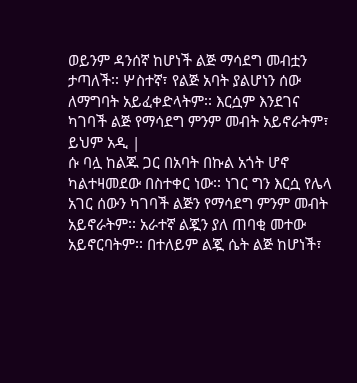ወይንም ዳንሰኛ ከሆነች ልጅ ማሳደግ መብቷን ታጣለች፡፡ ሦስተኛ፣ የልጅ አባት ያልሆነን ሰው ለማግባት አይፈቀድላትም፡፡ እርሷም እንደገና ካገባች ልጅ የማሳደግ ምንም መብት አይኖራትም፣ ይህም አዲ |
ሱ ባሏ ከልጁ ጋር በአባት በኩል አጎት ሆኖ ካልተዛመደው በስተቀር ነው፡፡ ነገር ግን እርሷ የሌላ አገር ሰውን ካገባች ልጅን የማሳደግ ምንም መብት አይኖራትም፡፡ አራተኛ ልጇን ያለ ጠባቂ መተው አይኖርባትም፡፡ በተለይም ልጇ ሴት ልጅ ከሆነች፣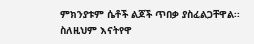ምክንያቱም ሴቶች ልጆች ጥበቃ ያስፈልጋቸዋል፡፡ ስለዚህም እናትየዋ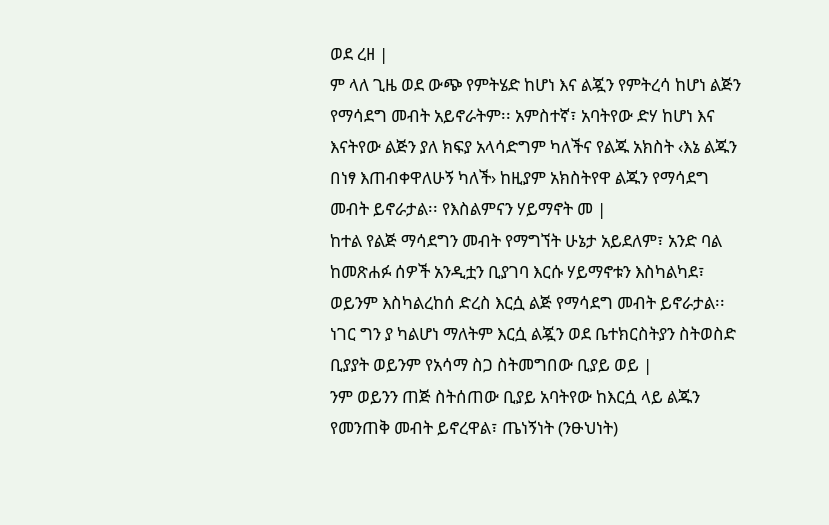ወደ ረዘ |
ም ላለ ጊዜ ወደ ውጭ የምትሄድ ከሆነ እና ልጇን የምትረሳ ከሆነ ልጅን የማሳደግ መብት አይኖራትም፡፡ አምስተኛ፣ አባትየው ድሃ ከሆነ እና እናትየው ልጅን ያለ ክፍያ አላሳድግም ካለችና የልጁ አክስት ‹እኔ ልጁን በነፃ እጠብቀዋለሁኝ ካለች› ከዚያም አክስትየዋ ልጁን የማሳደግ መብት ይኖራታል፡፡ የእስልምናን ሃይማኖት መ |
ከተል የልጅ ማሳደግን መብት የማግኘት ሁኔታ አይደለም፣ አንድ ባል ከመጽሐፉ ሰዎች አንዲቷን ቢያገባ እርሱ ሃይማኖቱን እስካልካደ፣ ወይንም እስካልረከሰ ድረስ እርሷ ልጅ የማሳደግ መብት ይኖራታል፡፡ ነገር ግን ያ ካልሆነ ማለትም እርሷ ልጇን ወደ ቤተክርስትያን ስትወስድ ቢያያት ወይንም የአሳማ ስጋ ስትመግበው ቢያይ ወይ |
ንም ወይንን ጠጅ ስትሰጠው ቢያይ አባትየው ከእርሷ ላይ ልጁን የመንጠቅ መብት ይኖረዋል፣ ጤነኝነት (ንፁህነት)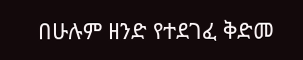በሁሉም ዘንድ የተደገፈ ቅድመ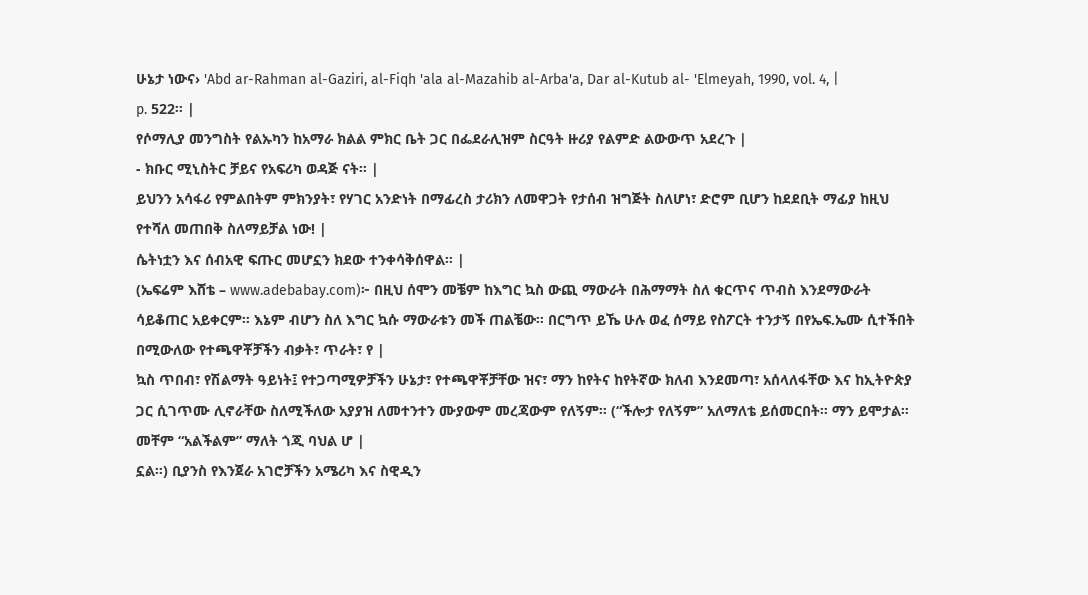ሁኔታ ነውና› 'Abd ar-Rahman al-Gaziri, al-Fiqh 'ala al-Mazahib al-Arba'a, Dar al-Kutub al- 'Elmeyah, 1990, vol. 4, |
p. 522፡፡ |
የሶማሊያ መንግስት የልኡካን ከአማራ ክልል ምክር ቤት ጋር በፌደራሊዝም ስርዓት ዙሪያ የልምድ ልውውጥ አደረጉ |
- ክቡር ሚኒስትር ቻይና የአፍሪካ ወዳጅ ናት፡፡ |
ይህንን አሳፋሪ የምልበትም ምክንያት፣ የሃገር አንድነት በማፊረስ ታሪክን ለመዋጋት የታሰብ ዝግጅት ስለሆነ፣ ድሮም ቢሆን ከደደቢት ማፊያ ከዚህ የተሻለ መጠበቅ ስለማይቻል ነው! |
ሴትነቷን እና ሰብአዊ ፍጡር መሆኗን ክደው ተንቀሳቅሰዋል፡፡ |
(ኤፍሬም እሸቴ – www.adebabay.com)፦ በዚህ ሰሞን መቼም ከእግር ኳስ ውጪ ማውራት በሕማማት ስለ ቁርጥና ጥብስ እንደማውራት ሳይቆጠር አይቀርም። እኔም ብሆን ስለ እግር ኳሱ ማውራቱን መች ጠልቼው። በርግጥ ይኼ ሁሉ ወፈ ሰማይ የስፖርት ተንታኝ በየኤፍ.ኤሙ ሲተችበት በሚውለው የተጫዋቾቻችን ብቃት፣ ጥራት፣ የ |
ኳስ ጥበብ፣ የሽልማት ዓይነት፤ የተጋጣሚዎቻችን ሁኔታ፣ የተጫዋቾቻቸው ዝና፣ ማን ከየትና ከየትኛው ክለብ እንደመጣ፣ አሰላለፋቸው እና ከኢትዮጵያ ጋር ሲገጥሙ ሊኖራቸው ስለሚችለው አያያዝ ለመተንተን ሙያውም መረጃውም የለኝም። (“ችሎታ የለኝም” አለማለቴ ይሰመርበት። ማን ይሞታል። መቸም “አልችልም” ማለት ጎጂ ባህል ሆ |
ኗል።) ቢያንስ የእንጀራ አገሮቻችን አሜሪካ እና ስዊዲን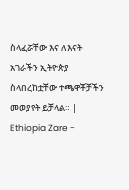ስላፈሯቸው እና ለእናት አገራችን ኢትዮጵያ ስላበረከቷቸው ተጫዋቾቻችን መወያየት ይቻላል። |
Ethiopia Zare -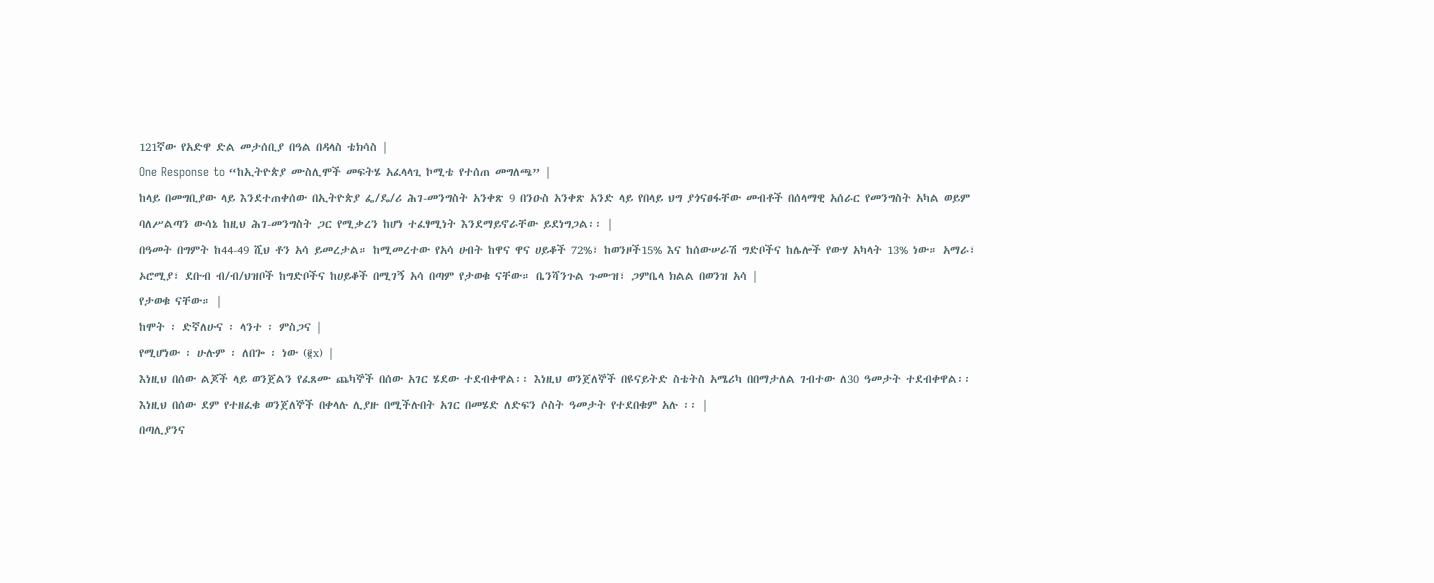121ኛው የአድዋ ድል መታሰቢያ በዓል በዳላስ ቴክሳስ |
One Response to “ከኢትዮጵያ ሙስሊሞች መፍትሄ አፈላላጊ ኮሚቴ የተሰጠ መግለጫ” |
ከላይ በመግቢያው ላይ እንደተጠቀሰው በኢትዮጵያ ፌ/ዴ/ሪ ሕገ-መንግስት አንቀጽ 9 በንዑስ አንቀጽ አንድ ላይ የበላይ ህግ ያጎናፀፋቸው መብቶች በሰላማዊ አሰራር የመንግስት አካል ወይም ባለሥልጣን ውሳኔ ከዚህ ሕገ-መንግስት ጋር የሚቃረን ከሆነ ተፈፃሚነት እንደማይኖራቸው ይደነግጋል፡፡ |
በዓመት በግምት ከ44-49 ሺህ ቶን አሳ ይመረታል። ከሚመረተው የአሳ ሀብት ከዋና ዋና ሀይቆች 72%፣ ከወንዞች15% እና ከሰውሠራሽ ግድቦችና ከሌሎች የውሃ አካላት 13% ነው። አማራ፣ ኦሮሚያ፣ ደቡብ ብ/ብ/ህዝቦች ከግድቦችና ከሀይቆች በሚገኝ አሳ በጣም የታወቁ ናቸው። ቤንሻንጉል ጉሙዝ፣ ጋምቤላ ክልል በወንዝ አሳ |
የታወቁ ናቸው። |
ከሞት ፡ ድኛለሁና ፡ ላንተ ፡ ምስጋና |
የሚሆነው ፡ ሁሉም ፡ ለበጐ ፡ ነው (፪x) |
እነዚህ በሰው ልጆች ላይ ወንጀልን የፈጸሙ ጨካኞች በሰው አገር ሄደው ተደብቀዋል፡፡ እነዚህ ወንጀለኞች በዩናይትድ ስቴትስ አሜሪካ በበማታለል ገብተው ለ30 ዓመታት ተደብቀዋል፡፡ እነዚህ በሰው ደም የተዘፈቁ ወንጀለኞች በቀላሉ ሊያዙ በሚችሉበት አገር በመሄድ ለድፍን ሶስት ዓመታት የተደበቁም አሉ ፡፡ |
በጣሊያንና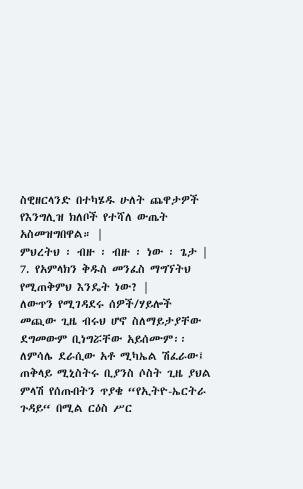ስዊዘርላንድ በተካሄዱ ሁለት ጨዋታዎች የእንግሊዝ ክለቦች የተሻለ ውጤት አስመዝግበዋል። |
ምህረትህ ፡ ብዙ ፡ ብዙ ፡ ነው ፡ ጌታ |
7. የአምላክን ቅዱስ መንፈስ ማግኘትህ የሚጠቅምህ እንዴት ነው? |
ለውጥን የሚገዳደሩ ሰዎች/ሃይሎች መጪው ጊዜ ብሩህ ሆኖ ስለማይታያቸው ደግመውም ቢነግሯቸው አይሰሙም፡፡ ለምሳሌ ደራሲው አቶ ሚካኤል ሽፈራው፤ ጠቅላይ ሚኒስትሩ ቢያንስ ሶስት ጊዜ ያህል ምላሽ የሰጡበትን ጥያቄ “የኢትዮ-ኤርትራ ጉዳይ“ በሚል ርዕስ ሥር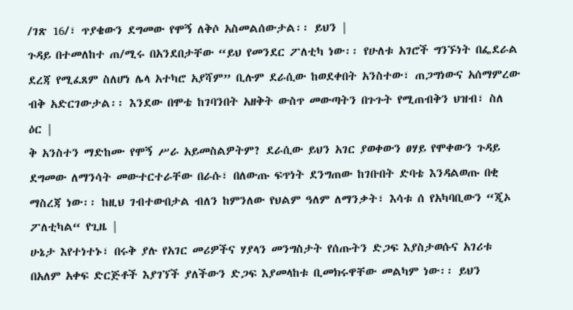/ገጽ 16/፣ ጥያቄውን ደግመው የሞኝ ለቅሶ አስመልሰውታል፡፡ ይህን |
ጉዳይ በተመለከተ ጠ/ሚሩ በአንደበታቸው “ይህ የመንደር ፖለቲካ ነው፡፡ የሁለቱ አገሮች ግንኙነት በፌደራል ደረጃ የሚፈጸም ስለሆነ ሌላ አተካሮ አያሻም” ቢሉም ደራሲው ከወደቀበት አንስተው፣ ጠጋግነውና አሰማምረው ብቅ አድርገውታል፡፡ እንደው በሞቴ ከገባንበት አዘቅት ውስጥ መውጣትን በጉጉት የሚጠብቅን ህዝብ፣ ስለ ዕር |
ቅ አንስተን ማድከሙ የሞኝ ሥራ አይመስልዎትም? ደራሲው ይህን አገር ያወቀውን ፀሃይ የሞቀውን ጉዳይ ደግመው ለማንሳት መውተርተራቸው በራሱ፣ በለውጡ ፍጥነት ደንግጠው ከገቡበት ድባቴ እንዳልወጡ በቂ ማስረጃ ነው፡፡ ከዚህ ገብተውበታል ብለን ከምንለው የህልም ዓለም ለማንቃት፣ እሳቱ ሰ የአካባቢውን “ጂኦ ፖለቲካል“ የጊዜ |
ሁኔታ እየተነተኑ፣ በሩቅ ያሉ የአገር መሪዎችና ሃያላን መንግስታት የሰጡትን ድጋፍ እያስታወሱና አገሪቱ በአለም አቀፍ ድርጅቶች እያገኘች ያለችውን ድጋፍ እያመላከቱ ቢመክሩዋቸው መልካም ነው፡፡ ይህን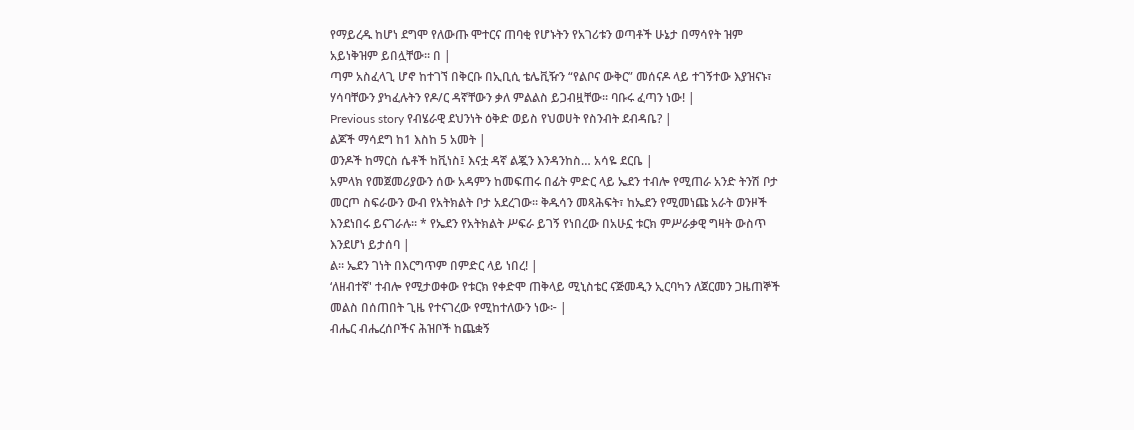የማይረዱ ከሆነ ደግሞ የለውጡ ሞተርና ጠባቂ የሆኑትን የአገሪቱን ወጣቶች ሁኔታ በማሳየት ዝም አይነቅዝም ይበሏቸው። በ |
ጣም አስፈላጊ ሆኖ ከተገኘ በቅርቡ በኢቢሲ ቴሌቪዥን “የልቦና ውቅር” መሰናዶ ላይ ተገኝተው እያዝናኑ፣ ሃሳባቸውን ያካፈሉትን የዶ/ር ዳኛቸውን ቃለ ምልልስ ይጋብዟቸው፡፡ ባቡሩ ፈጣን ነው! |
Previous story የብሄራዊ ደህንነት ዕቅድ ወይስ የህወሀት የስንብት ደብዳቤ? |
ልጆች ማሳደግ ከ1 እስከ 5 አመት |
ወንዶች ከማርስ ሴቶች ከቪነስ፤ እናቷ ዳኛ ልጇን እንዳንከስ… አሳዬ ደርቤ |
አምላክ የመጀመሪያውን ሰው አዳምን ከመፍጠሩ በፊት ምድር ላይ ኤደን ተብሎ የሚጠራ አንድ ትንሽ ቦታ መርጦ ስፍራውን ውብ የአትክልት ቦታ አደረገው። ቅዱሳን መጻሕፍት፣ ከኤደን የሚመነጩ አራት ወንዞች እንደነበሩ ይናገራሉ። * የኤደን የአትክልት ሥፍራ ይገኝ የነበረው በአሁኗ ቱርክ ምሥራቃዊ ግዛት ውስጥ እንደሆነ ይታሰባ |
ል። ኤደን ገነት በእርግጥም በምድር ላይ ነበረ! |
‘ለዘብተኛ' ተብሎ የሚታወቀው የቱርክ የቀድሞ ጠቅላይ ሚኒስቴር ናጅመዲን ኢርባካን ለጀርመን ጋዜጠኞች መልስ በሰጠበት ጊዜ የተናገረው የሚከተለውን ነው፦ |
ብሔር ብሔረሰቦችና ሕዝቦች ከጨቋኝ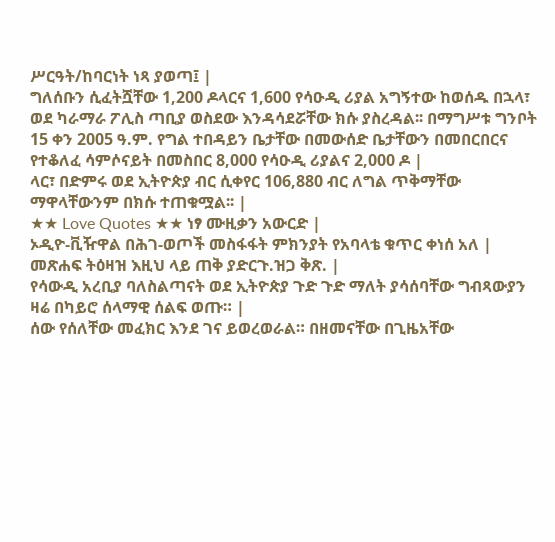ሥርዓት/ከባርነት ነጻ ያወጣ፤ |
ግለሰቡን ሲፈትሿቸው 1,200 ዶላርና 1,600 የሳዑዲ ሪያል አግኝተው ከወሰዱ በኋላ፣ ወደ ካራማራ ፖሊስ ጣቢያ ወስደው እንዳሳደሯቸው ክሱ ያስረዳል፡፡ በማግሥቱ ግንቦት 15 ቀን 2005 ዓ.ም. የግል ተበዳይን ቤታቸው በመውሰድ ቤታቸውን በመበርበርና የተቆለፈ ሳምሶናይት በመስበር 8,000 የሳዑዲ ሪያልና 2,000 ዶ |
ላር፣ በድምሩ ወደ ኢትዮጵያ ብር ሲቀየር 106,880 ብር ለግል ጥቅማቸው ማዋላቸውንም በክሱ ተጠቁሟል፡፡ |
★★ Love Quotes ★★ ነፃ ሙዚቃን አውርድ |
ኦዲዮ-ቪዥዋል በሕገ-ወጦች መስፋፋት ምክንያት የአባላቴ ቁጥር ቀነሰ አለ |
መጽሐፍ ትዕዛዝ እዚህ ላይ ጠቅ ያድርጉ.ዝጋ ቅጽ. |
የሳውዲ አረቢያ ባለስልጣናት ወደ ኢትዮጵያ ጉድ ጉድ ማለት ያሳሰባቸው ግብጻውያን ዛሬ በካይሮ ሰላማዊ ሰልፍ ወጡ። |
ሰው የሰለቸው መፈክር እንደ ገና ይወረወራል። በዘመናቸው በጊዜአቸው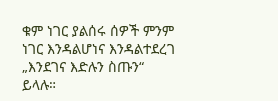ቁም ነገር ያልሰሩ ሰዎች ምንም ነገር እንዳልሆነና እንዳልተደረገ „እንደገና እድሉን ስጡን“ ይላሉ።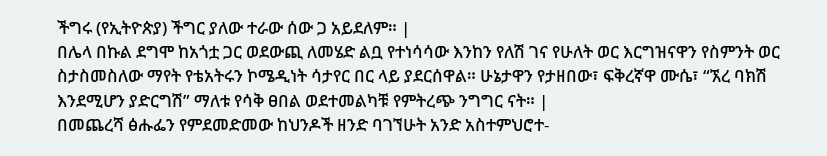ችግሩ (የኢትዮጵያ) ችግር ያለው ተራው ሰው ጋ አይደለም። |
በሌላ በኩል ደግሞ ከአጎቷ ጋር ወደውጪ ለመሄድ ልቧ የተነሳሳው እንከን የለሽ ገና የሁለት ወር እርግዝናዋን የስምንት ወር ስታስመስለው ማየት የቴአትሩን ኮሜዲነት ሳታየር በር ላይ ያደርሰዋል። ሁኔታዋን የታዘበው፣ ፍቅረኛዋ ሙሴ፣ “ኧረ ባክሽ እንደሚሆን ያድርግሽ” ማለቱ የሳቅ ፀበል ወደተመልካቹ የምትረጭ ንግግር ናት። |
በመጨረሻ ፅሑፌን የምደመድመው ከህንዶች ዘንድ ባገኘሁት አንድ አስተምህሮተ-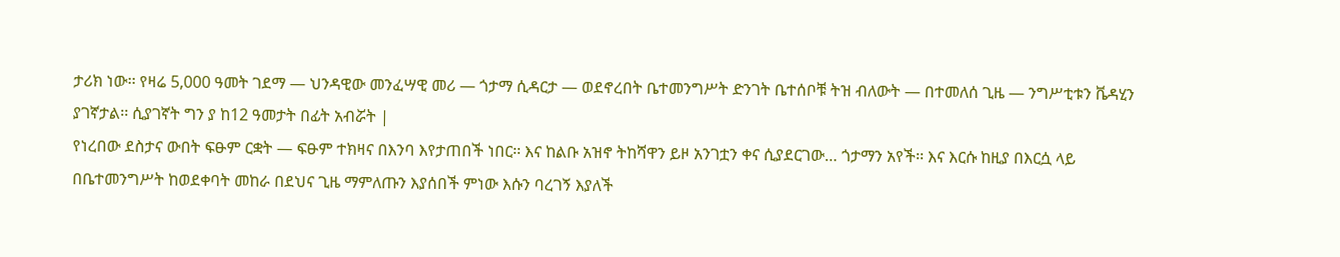ታሪክ ነው፡፡ የዛሬ 5,000 ዓመት ገደማ — ህንዳዊው መንፈሣዊ መሪ — ጎታማ ሲዳርታ — ወደኖረበት ቤተመንግሥት ድንገት ቤተሰቦቹ ትዝ ብለውት — በተመለሰ ጊዜ — ንግሥቲቱን ቬዳሂን ያገኛታል፡፡ ሲያገኛት ግን ያ ከ12 ዓመታት በፊት አብሯት |
የነረበው ደስታና ውበት ፍፁም ርቋት — ፍፁም ተክዛና በእንባ እየታጠበች ነበር፡፡ እና ከልቡ አዝኖ ትከሻዋን ይዞ አንገቷን ቀና ሲያደርገው… ጎታማን አየች፡፡ እና እርሱ ከዚያ በእርሷ ላይ በቤተመንግሥት ከወደቀባት መከራ በደህና ጊዜ ማምለጡን እያሰበች ምነው እሱን ባረገኝ እያለች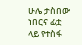ሁሌ ታስበው ነበርና ፊቷ ላይ የተስፋ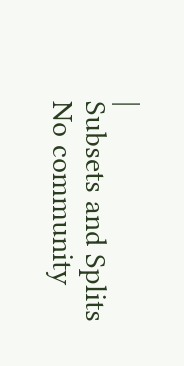|
Subsets and Splits
No community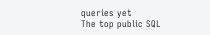queries yet
The top public SQL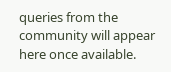queries from the community will appear here once available.